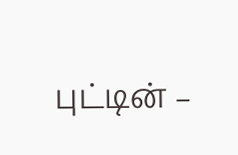புட்டின் –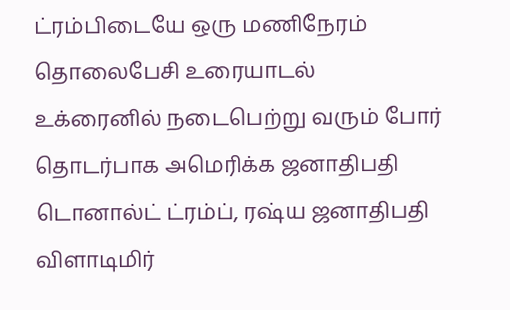ட்ரம்பிடையே ஒரு மணிநேரம் தொலைபேசி உரையாடல்
உக்ரைனில் நடைபெற்று வரும் போர் தொடர்பாக அமெரிக்க ஜனாதிபதி டொனால்ட் ட்ரம்ப், ரஷ்ய ஜனாதிபதி விளாடிமிர்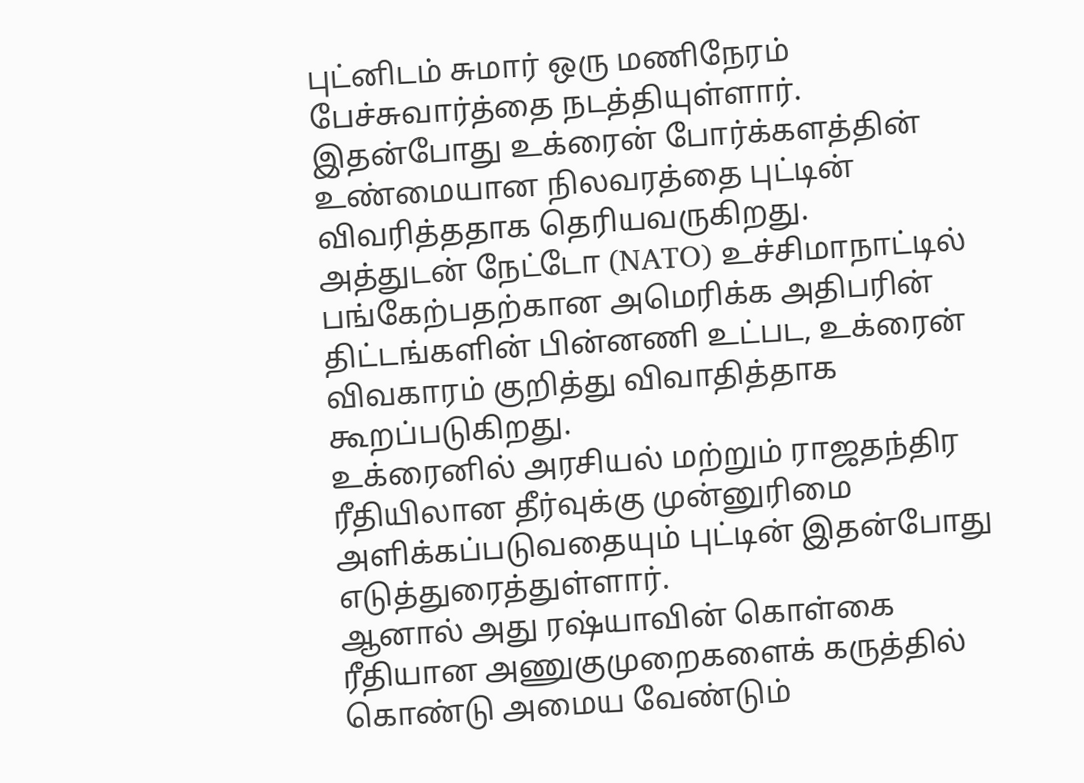புட்னிடம் சுமார் ஒரு மணிநேரம் பேச்சுவார்த்தை நடத்தியுள்ளார்.
இதன்போது உக்ரைன் போர்க்களத்தின் உண்மையான நிலவரத்தை புட்டின் விவரித்ததாக தெரியவருகிறது.
அத்துடன் நேட்டோ (NATO) உச்சிமாநாட்டில் பங்கேற்பதற்கான அமெரிக்க அதிபரின் திட்டங்களின் பின்னணி உட்பட, உக்ரைன் விவகாரம் குறித்து விவாதித்தாக கூறப்படுகிறது.
உக்ரைனில் அரசியல் மற்றும் ராஜதந்திர ரீதியிலான தீர்வுக்கு முன்னுரிமை அளிக்கப்படுவதையும் புட்டின் இதன்போது எடுத்துரைத்துள்ளார்.
ஆனால் அது ரஷ்யாவின் கொள்கை ரீதியான அணுகுமுறைகளைக் கருத்தில் கொண்டு அமைய வேண்டும்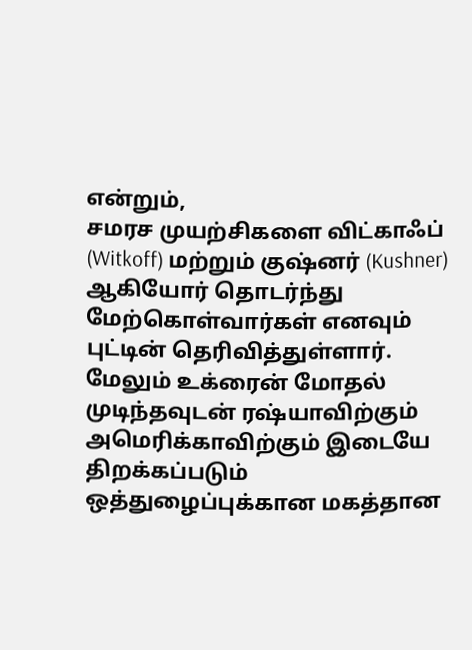என்றும்,
சமரச முயற்சிகளை விட்காஃப் (Witkoff) மற்றும் குஷ்னர் (Kushner) ஆகியோர் தொடர்ந்து மேற்கொள்வார்கள் எனவும் புட்டின் தெரிவித்துள்ளார்.
மேலும் உக்ரைன் மோதல் முடிந்தவுடன் ரஷ்யாவிற்கும் அமெரிக்காவிற்கும் இடையே திறக்கப்படும் ஒத்துழைப்புக்கான மகத்தான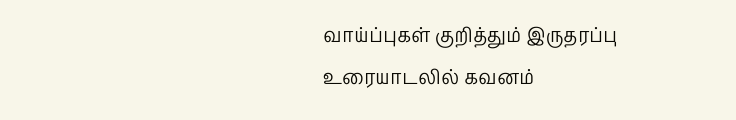வாய்ப்புகள் குறித்தும் இருதரப்பு உரையாடலில் கவனம்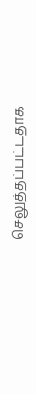செலுத்தப்பட்டதாக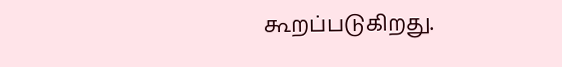கூறப்படுகிறது.